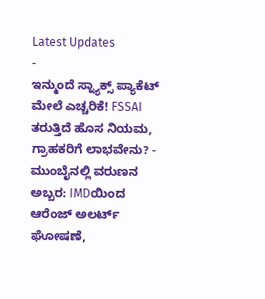Latest Updates
-
ಇನ್ಮುಂದೆ ಸ್ನ್ಯಾಕ್ಸ್ ಪ್ಯಾಕೆಟ್ ಮೇಲೆ ಎಚ್ಚರಿಕೆ! FSSAI ತರುತ್ತಿದೆ ಹೊಸ ನಿಯಮ, ಗ್ರಾಹಕರಿಗೆ ಲಾಭವೇನು? -
ಮುಂಬೈನಲ್ಲಿ ವರುಣನ ಅಬ್ಬರ: IMDಯಿಂದ ಆರೆಂಜ್ ಅಲರ್ಟ್ ಘೋಷಣೆ,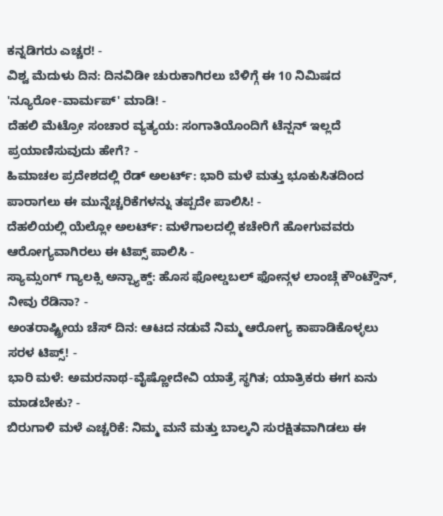ಕನ್ನಡಿಗರು ಎಚ್ಚರ! -
ವಿಶ್ವ ಮೆದುಳು ದಿನ: ದಿನವಿಡೀ ಚುರುಕಾಗಿರಲು ಬೆಳಿಗ್ಗೆ ಈ 10 ನಿಮಿಷದ 'ನ್ಯೂರೋ-ವಾರ್ಮಪ್' ಮಾಡಿ! -
ದೆಹಲಿ ಮೆಟ್ರೋ ಸಂಚಾರ ವ್ಯತ್ಯಯ: ಸಂಗಾತಿಯೊಂದಿಗೆ ಟೆನ್ಷನ್ ಇಲ್ಲದೆ ಪ್ರಯಾಣಿಸುವುದು ಹೇಗೆ? -
ಹಿಮಾಚಲ ಪ್ರದೇಶದಲ್ಲಿ ರೆಡ್ ಅಲರ್ಟ್: ಭಾರಿ ಮಳೆ ಮತ್ತು ಭೂಕುಸಿತದಿಂದ ಪಾರಾಗಲು ಈ ಮುನ್ನೆಚ್ಚರಿಕೆಗಳನ್ನು ತಪ್ಪದೇ ಪಾಲಿಸಿ! -
ದೆಹಲಿಯಲ್ಲಿ ಯೆಲ್ಲೋ ಅಲರ್ಟ್: ಮಳೆಗಾಲದಲ್ಲಿ ಕಚೇರಿಗೆ ಹೋಗುವವರು ಆರೋಗ್ಯವಾಗಿರಲು ಈ ಟಿಪ್ಸ್ ಪಾಲಿಸಿ -
ಸ್ಯಾಮ್ಸಂಗ್ ಗ್ಯಾಲಕ್ಸಿ ಅನ್ಪ್ಯಾಕ್ಡ್: ಹೊಸ ಫೋಲ್ಡಬಲ್ ಫೋನ್ಗಳ ಲಾಂಚ್ಗೆ ಕೌಂಟ್ಡೌನ್, ನೀವು ರೆಡಿನಾ? -
ಅಂತರಾಷ್ಟ್ರೀಯ ಚೆಸ್ ದಿನ: ಆಟದ ನಡುವೆ ನಿಮ್ಮ ಆರೋಗ್ಯ ಕಾಪಾಡಿಕೊಳ್ಳಲು ಸರಳ ಟಿಪ್ಸ್! -
ಭಾರಿ ಮಳೆ: ಅಮರನಾಥ-ವೈಷ್ಣೋದೇವಿ ಯಾತ್ರೆ ಸ್ಥಗಿತ; ಯಾತ್ರಿಕರು ಈಗ ಏನು ಮಾಡಬೇಕು? -
ಬಿರುಗಾಳಿ ಮಳೆ ಎಚ್ಚರಿಕೆ: ನಿಮ್ಮ ಮನೆ ಮತ್ತು ಬಾಲ್ಕನಿ ಸುರಕ್ಷಿತವಾಗಿಡಲು ಈ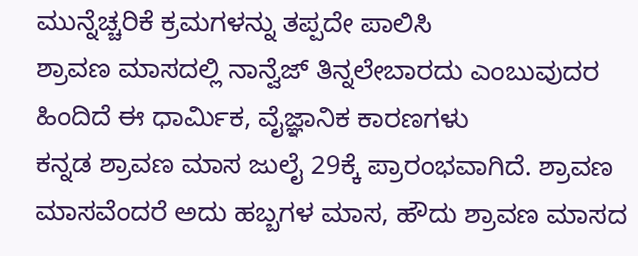ಮುನ್ನೆಚ್ಚರಿಕೆ ಕ್ರಮಗಳನ್ನು ತಪ್ಪದೇ ಪಾಲಿಸಿ
ಶ್ರಾವಣ ಮಾಸದಲ್ಲಿ ನಾನ್ವೆಜ್ ತಿನ್ನಲೇಬಾರದು ಎಂಬುವುದರ ಹಿಂದಿದೆ ಈ ಧಾರ್ಮಿಕ, ವೈಜ್ಞಾನಿಕ ಕಾರಣಗಳು
ಕನ್ನಡ ಶ್ರಾವಣ ಮಾಸ ಜುಲೈ 29ಕ್ಕೆ ಪ್ರಾರಂಭವಾಗಿದೆ. ಶ್ರಾವಣ ಮಾಸವೆಂದರೆ ಅದು ಹಬ್ಬಗಳ ಮಾಸ, ಹೌದು ಶ್ರಾವಣ ಮಾಸದ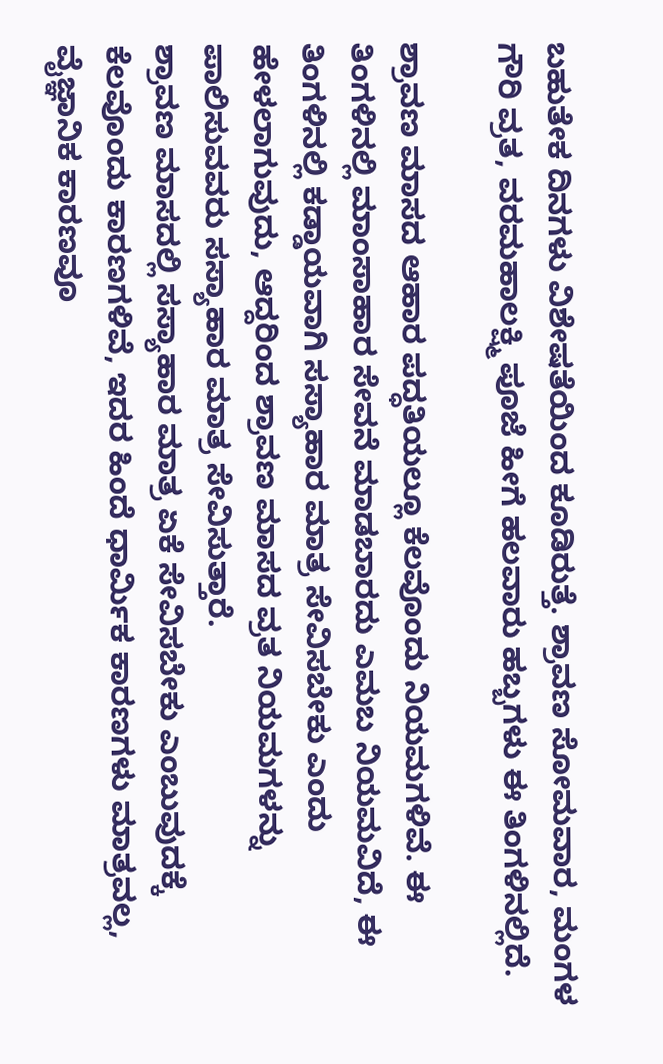ಬಹುತೇಕ ದಿನಗಳು ವಿಶೇಷತೆಯಿಂದ ಕೂಡಿರುತ್ತೆ. ಶ್ರಾವಣ ಸೋಮವಾರ, ಮಂಗಳ ಗೌರಿ ವ್ರತ, ವರಮಹಾಲಕ್ಷ್ಮಿ ಪೂಜೆ ಹೀಗೆ ಹಲವಾರು ಹಬ್ಬಗಳು ಈ ತಿಂಗಳಿನಲ್ಲಿದೆ.

ಶ್ರಾವಣ ಮಾಸದ ಆಹಾರ ಪದ್ಧತಿಯಲ್ಲೂ ಕೆಲವೊಂದು ನಿಯಮಗಳಿವೆ. ಈ ತಿಂಗಳಿನಲ್ಲಿ ಮಾಂಸಾಹಾರ ಸೇವನೆ ಮಾಡಬಾರದು ಎಮಬ ನಿಯಮವಿದೆ, ಈ ತಿಂಗಳಿನಲ್ಲಿ ಕಡ್ಡಾಯವಾಗಿ ಸಸ್ಯಾಹಾರ ಮಾತ್ರ ಸೇವಿಸಬೇಕು ಎಂದು ಹೇಳಲಾಗುವುದು, ಆದ್ದರಿಂದ ಶ್ರಾವಣ ಮಾಸದ ವ್ರತ ನಿಯಮಗಳನ್ನು ಪಾಲಿಸುವವರು ಸಸ್ಯಾಹಾರ ಮಾತ್ರ ಸೇವಿಸುತ್ತಾರೆ.
ಶ್ರಾವಣ ಮಾಸದಲ್ಲಿ ಸಸ್ಯಾಹಾರ ಮಾತ್ರ ಏಕೆ ಸೇವಿಸಬೇಕು ಎಂಬುವುದಕ್ಕೆ ಕೆಲವೊಂದು ಕಾರಣಗಳಿವೆ, ಇದರ ಹಿಂದೆ ಧಾರ್ಮಿಕ ಕಾರಣಗಳು ಮಾತ್ರವಲ್ಲ, ವೈಜ್ಞಾನಿಕ ಕಾರಣವೂ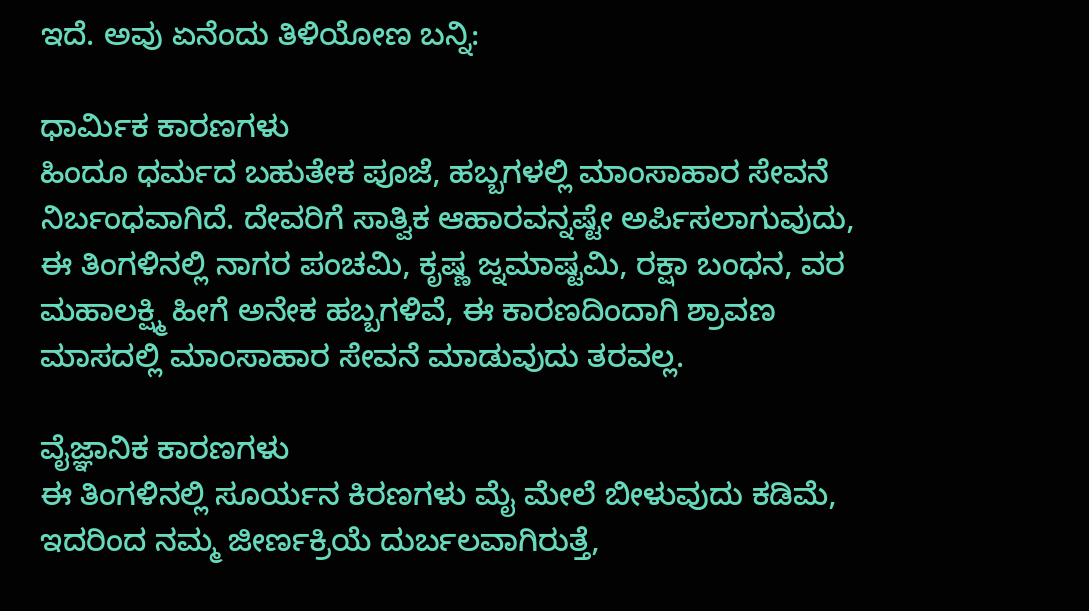ಇದೆ. ಅವು ಏನೆಂದು ತಿಳಿಯೋಣ ಬನ್ನಿ:

ಧಾರ್ಮಿಕ ಕಾರಣಗಳು
ಹಿಂದೂ ಧರ್ಮದ ಬಹುತೇಕ ಪೂಜೆ, ಹಬ್ಬಗಳಲ್ಲಿ ಮಾಂಸಾಹಾರ ಸೇವನೆ ನಿರ್ಬಂಧವಾಗಿದೆ. ದೇವರಿಗೆ ಸಾತ್ವಿಕ ಆಹಾರವನ್ನಷ್ಟೇ ಅರ್ಪಿಸಲಾಗುವುದು, ಈ ತಿಂಗಳಿನಲ್ಲಿ ನಾಗರ ಪಂಚಮಿ, ಕೃಷ್ಣ ಜ್ನಮಾಷ್ಟಮಿ, ರಕ್ಷಾ ಬಂಧನ, ವರ ಮಹಾಲಕ್ಷ್ಮಿ ಹೀಗೆ ಅನೇಕ ಹಬ್ಬಗಳಿವೆ, ಈ ಕಾರಣದಿಂದಾಗಿ ಶ್ರಾವಣ ಮಾಸದಲ್ಲಿ ಮಾಂಸಾಹಾರ ಸೇವನೆ ಮಾಡುವುದು ತರವಲ್ಲ.

ವೈಜ್ಞಾನಿಕ ಕಾರಣಗಳು
ಈ ತಿಂಗಳಿನಲ್ಲಿ ಸೂರ್ಯನ ಕಿರಣಗಳು ಮೈ ಮೇಲೆ ಬೀಳುವುದು ಕಡಿಮೆ, ಇದರಿಂದ ನಮ್ಮ ಜೀರ್ಣಕ್ರಿಯೆ ದುರ್ಬಲವಾಗಿರುತ್ತೆ,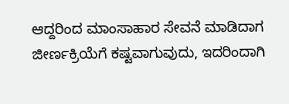ಆದ್ದರಿಂದ ಮಾಂಸಾಹಾರ ಸೇವನೆ ಮಾಡಿದಾಗ ಜೀರ್ಣಕ್ರಿಯೆಗೆ ಕಷ್ಟವಾಗುವುದು, ಇದರಿಂದಾಗಿ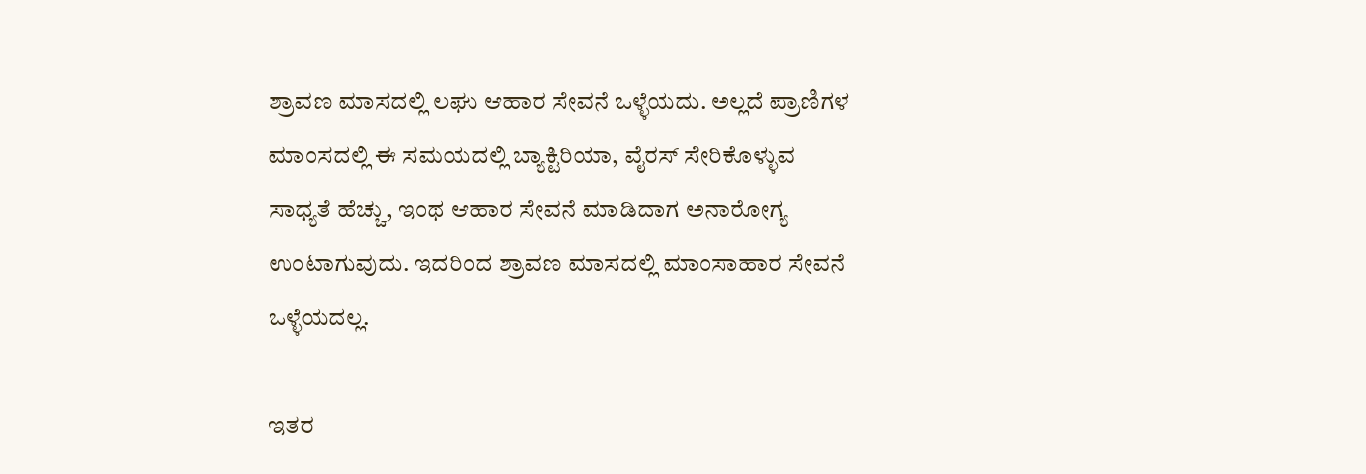ಶ್ರಾವಣ ಮಾಸದಲ್ಲಿ ಲಘು ಆಹಾರ ಸೇವನೆ ಒಳ್ಳೆಯದು. ಅಲ್ಲದೆ ಪ್ರಾಣಿಗಳ ಮಾಂಸದಲ್ಲಿ ಈ ಸಮಯದಲ್ಲಿ ಬ್ಯಾಕ್ಟಿರಿಯಾ, ವೈರಸ್ ಸೇರಿಕೊಳ್ಳುವ ಸಾಧ್ಯತೆ ಹೆಚ್ಚು, ಇಂಥ ಆಹಾರ ಸೇವನೆ ಮಾಡಿದಾಗ ಅನಾರೋಗ್ಯ ಉಂಟಾಗುವುದು. ಇದರಿಂದ ಶ್ರಾವಣ ಮಾಸದಲ್ಲಿ ಮಾಂಸಾಹಾರ ಸೇವನೆ ಒಳ್ಳೆಯದಲ್ಲ.

ಇತರ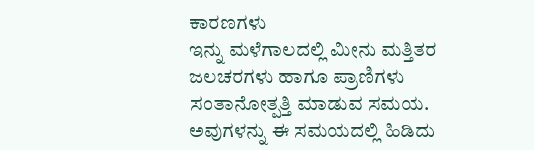ಕಾರಣಗಳು
ಇನ್ನು ಮಳೆಗಾಲದಲ್ಲಿ ಮೀನು ಮತ್ತಿತರ ಜಲಚರಗಳು ಹಾಗೂ ಪ್ರಾಣಿಗಳು ಸಂತಾನೋತ್ಪತ್ತಿ ಮಾಡುವ ಸಮಯ. ಅವುಗಳನ್ನು ಈ ಸಮಯದಲ್ಲಿ ಹಿಡಿದು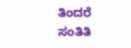ತಿಂದರೆ ಸಂತಿತಿ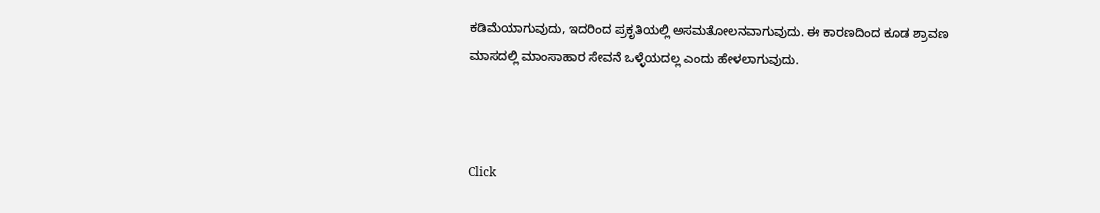ಕಡಿಮೆಯಾಗುವುದು, ಇದರಿಂದ ಪ್ರಕೃತಿಯಲ್ಲಿ ಅಸಮತೋಲನವಾಗುವುದು. ಈ ಕಾರಣದಿಂದ ಕೂಡ ಶ್ರಾವಣ ಮಾಸದಲ್ಲಿ ಮಾಂಸಾಹಾರ ಸೇವನೆ ಒಳ್ಳೆಯದಲ್ಲ ಎಂದು ಹೇಳಲಾಗುವುದು.



Click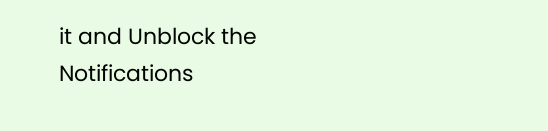it and Unblock the Notifications